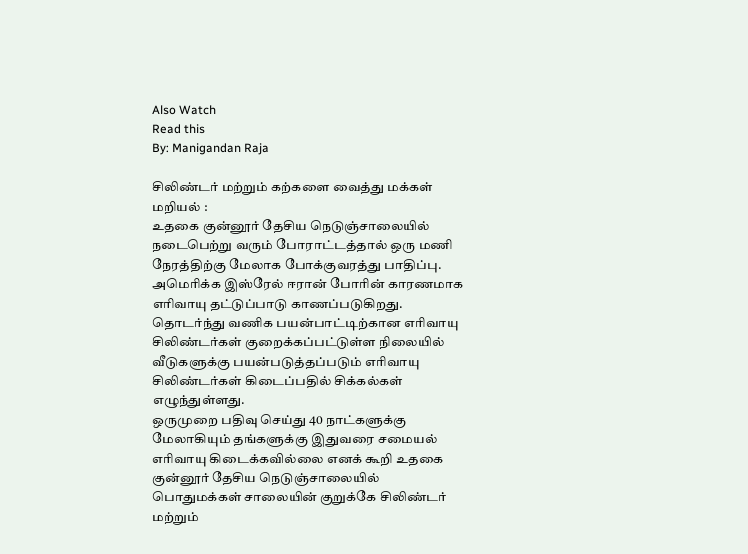Also Watch
Read this
By: Manigandan Raja

சிலிண்டர் மற்றும் கற்களை வைத்து மக்கள் மறியல் :
உதகை குன்னூர் தேசிய நெடுஞ்சாலையில் நடைபெற்று வரும் போராட்டத்தால் ஒரு மணி நேரத்திற்கு மேலாக போக்குவரத்து பாதிப்பு. அமெரிக்க இஸ்ரேல் ஈரான் போரின் காரணமாக எரிவாயு தட்டுப்பாடு காணப்படுகிறது. தொடர்ந்து வணிக பயன்பாட்டிற்கான எரிவாயு சிலிண்டர்கள் குறைக்கப்பட்டுள்ள நிலையில் வீடுகளுக்கு பயன்படுத்தப்படும் எரிவாயு சிலிண்டர்கள் கிடைப்பதில் சிக்கல்கள் எழுந்துள்ளது.
ஒருமுறை பதிவு செய்து 40 நாட்களுக்கு மேலாகியும் தங்களுக்கு இதுவரை சமையல் எரிவாயு கிடைக்கவில்லை எனக் கூறி உதகை குன்னூர் தேசிய நெடுஞ்சாலையில் பொதுமக்கள் சாலையின் குறுக்கே சிலிண்டர் மற்றும்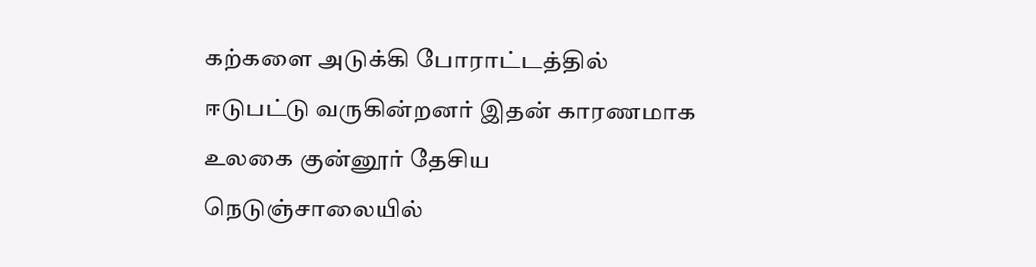கற்களை அடுக்கி போராட்டத்தில் ஈடுபட்டு வருகின்றனர் இதன் காரணமாக உலகை குன்னூர் தேசிய நெடுஞ்சாலையில்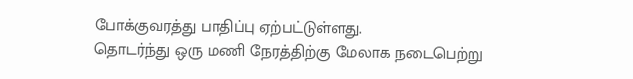போக்குவரத்து பாதிப்பு ஏற்பட்டுள்ளது.
தொடர்ந்து ஒரு மணி நேரத்திற்கு மேலாக நடைபெற்று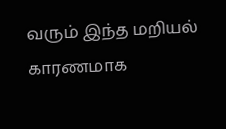வரும் இந்த மறியல் காரணமாக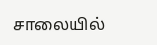சாலையில்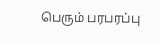பெரும் பரபரப்பு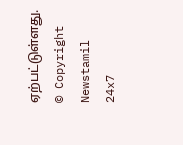ஏற்பட்டுள்ளது.
© Copyright Newstamil 24x7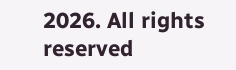2026. All rights reserved